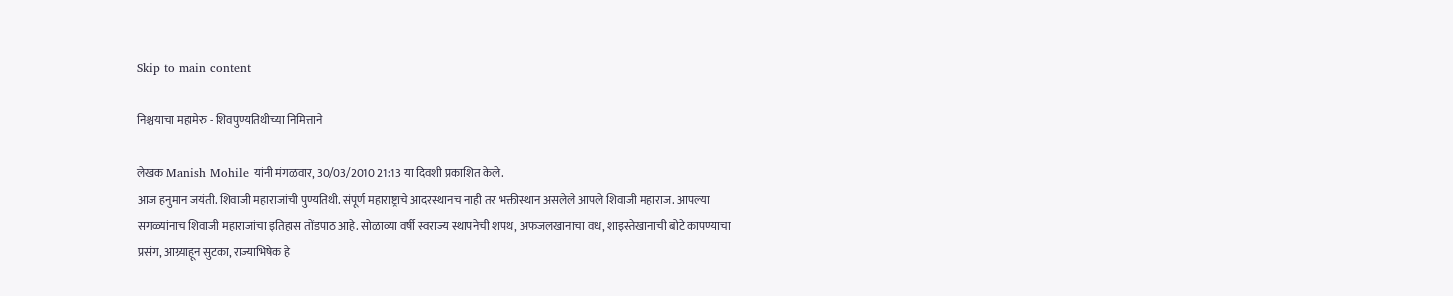Skip to main content

निश्चयाचा महामेरु - शिवपुण्यतिथीच्या निमित्ताने

लेखक Manish Mohile यांनी मंगळवार, 30/03/2010 21:13 या दिवशी प्रकाशित केले.
आज हनुमान जयंती. शिवाजी महाराजांची पुण्यतिथी. संपूर्ण महाराष्ट्राचे आदरस्थानच नाही तर भक्तीस्थान असलेले आपले शिवाजी महाराज. आपल्या सगळ्यांनाच शिवाजी महाराजांचा इतिहास तोंडपाठ आहे. सोळाव्या वर्षी स्वराज्य स्थापनेची शपथ, अफजलखानाचा वध, शाइस्तेखानाची बोटे कापण्याचा प्रसंग, आग्र्याहून सुटका, राज्याभिषेक हे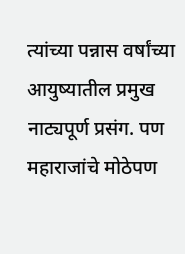त्यांच्या पन्नास वर्षांच्या आयुष्यातील प्रमुख नाट्यपूर्ण प्रसंग. पण महाराजांचे मोठेपण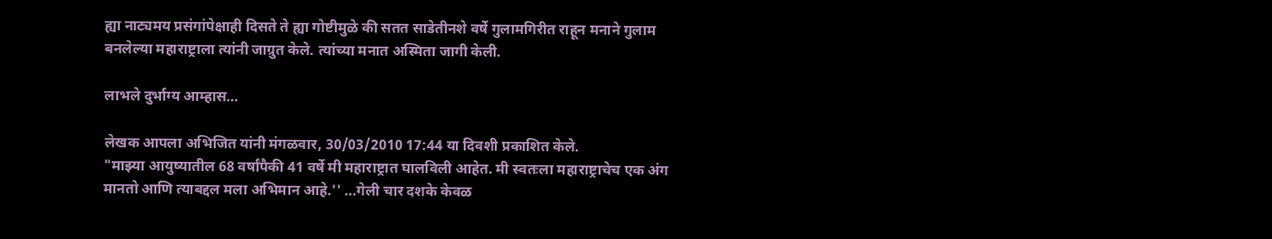ह्या नाट्यमय प्रसंगांपेक्षाही दिसते ते ह्या गोष्टीमुळे की सतत साडेतीनशे वर्षे गुलामगिरीत राहून मनाने गुलाम बनलेल्या महाराष्ट्राला त्यांनी जाग्रुत केले. त्यांच्या मनात अस्मिता जागी केली.

लाभले दुर्भाग्य आम्हास...

लेखक आपला अभिजित यांनी मंगळवार, 30/03/2010 17:44 या दिवशी प्रकाशित केले.
"माझ्या आयुष्यातील 68 वर्षांपैकी 41 वर्षे मी महाराष्ट्रात घालविली आहेत. मी स्वतःला महाराष्ट्राचेच एक अंग मानतो आणि त्याबद्दल मला अभिमान आहे.'' ...गेली चार दशके केवळ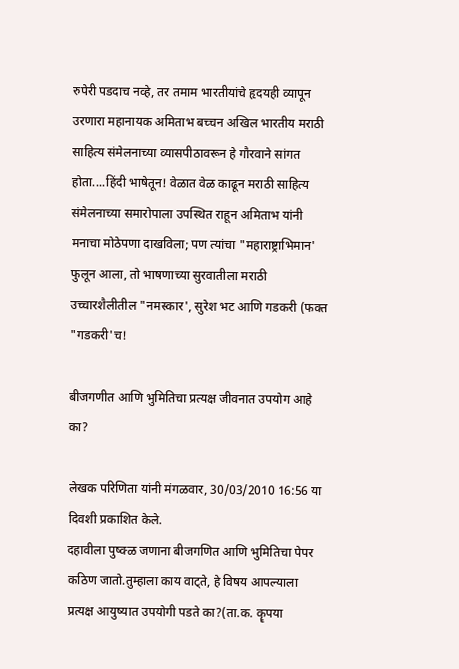रुपेरी पडदाच नव्हे, तर तमाम भारतीयांचे हृदयही व्यापून उरणारा महानायक अमिताभ बच्चन अखिल भारतीय मराठी साहित्य संमेलनाच्या व्यासपीठावरून हे गौरवाने सांगत होता....हिंदी भाषेतून! वेळात वेळ काढून मराठी साहित्य संमेलनाच्या समारोपाला उपस्थित राहून अमिताभ यांनी मनाचा मोठेपणा दाखविला; पण त्यांचा "महाराष्ट्राभिमान' फुलून आला, तो भाषणाच्या सुरवातीला मराठी उच्चारशैलीतील "नमस्कार', सुरेश भट आणि गडकरी (फक्त "गडकरी'च!

बीजगणीत आणि भुमितिचा प्रत्यक्ष जीवनात उपयोग आहे का?

लेखक परिणिता यांनी मंगळवार, 30/03/2010 16:56 या दिवशी प्रकाशित केले.
दहावीला पुष्क्ळ जणाना बीजगणित आणि भुमितिचा पेपर कठिण जातो.तुम्हाला काय वाट्ते, हे विषय आपल्याला प्रत्यक्ष आयुष्यात उपयोगी पडते का?(ता.क. कॄपया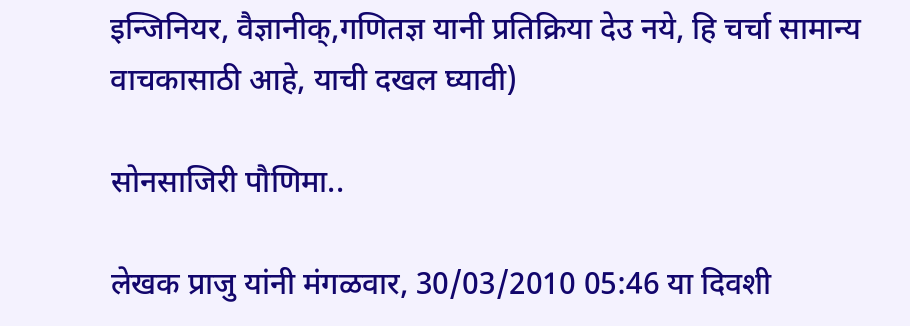इन्जिनियर, वैज्ञानीक्,गणितज्ञ यानी प्रतिक्रिया देउ नये, हि चर्चा सामान्य वाचकासाठी आहे, याची दखल घ्यावी)

सोनसाजिरी पौणिमा..

लेखक प्राजु यांनी मंगळवार, 30/03/2010 05:46 या दिवशी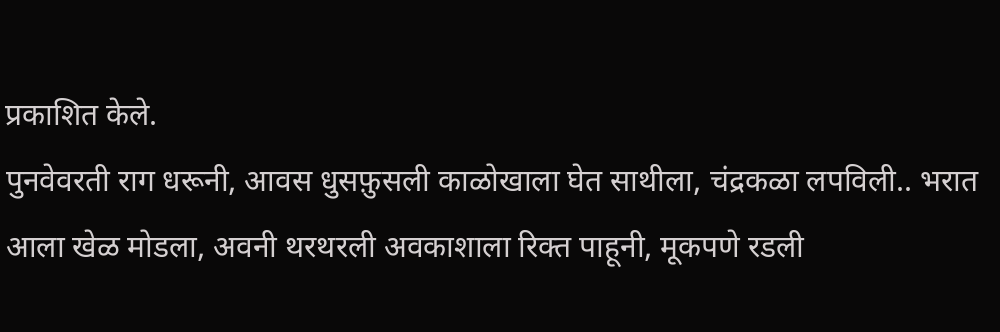प्रकाशित केले.
पुनवेवरती राग धरूनी, आवस धुसफ़ुसली काळोखाला घेत साथीला, चंद्रकळा लपविली.. भरात आला खेळ मोडला, अवनी थरथरली अवकाशाला रिक्त पाहूनी, मूकपणे रडली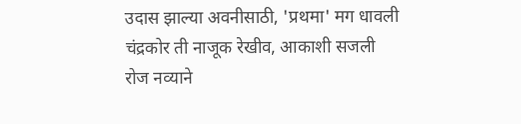उदास झाल्या अवनीसाठी, 'प्रथमा' मग धावली चंद्रकोर ती नाजूक रेखीव, आकाशी सजली रोज नव्याने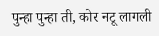पुन्हा पुन्हा ती, कोर नटू लागली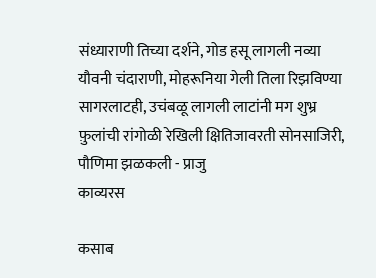संध्याराणी तिच्या दर्शने, गोड हसू लागली नव्या यौवनी चंदाराणी, मोहरूनिया गेली तिला रिझविण्या सागरलाटही, उचंबळू लागली लाटांनी मग शुभ्र फ़ुलांची रांगोळी रेखिली क्षितिजावरती सोनसाजिरी, पौणिमा झळकली - प्राजु
काव्यरस

कसाब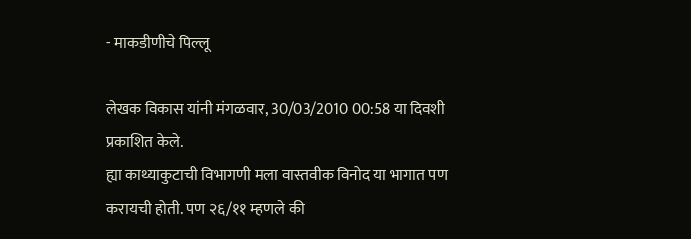- माकडीणीचे पिल्लू

लेखक विकास यांनी मंगळवार, 30/03/2010 00:58 या दिवशी प्रकाशित केले.
ह्या काथ्याकुटाची विभागणी मला वास्तवीक विनोद या भागात पण करायची होती. पण २६/११ म्हणले की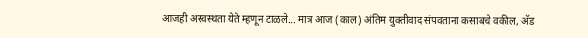आजही अस्वस्थता येते म्हणून टाळले... मात्र आज (काल) अंतिम युक्तीवाद संपवताना कसाबचे वकील, अ‍ॅड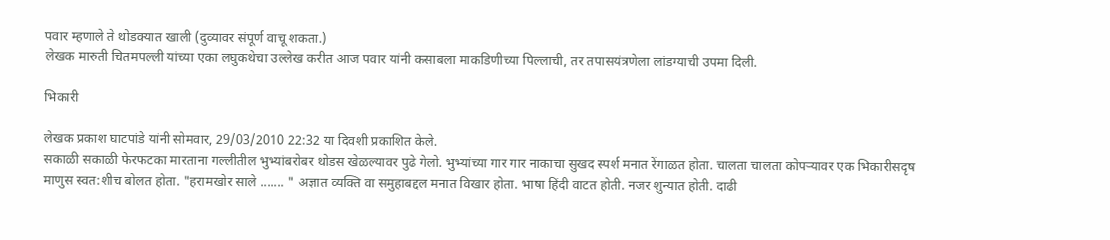पवार म्हणाले ते थोडक्यात खाली (दुव्यावर संपूर्ण वाचू शकता.)
लेखक मारुती चितमपल्ली यांच्या एका लघुकथेचा उल्लेख करीत आज पवार यांनी कसाबला माकडिणीच्या पिल्लाची, तर तपासयंत्रणेला लांडग्याची उपमा दिली.

भिकारी

लेखक प्रकाश घाटपांडे यांनी सोमवार, 29/03/2010 22:32 या दिवशी प्रकाशित केले.
सकाळी सकाळी फेरफटका मारताना गल्लीतील भुभ्यांबरोबर थोडस खेळल्यावर पुढे गेलो. भुभ्यांच्या गार गार नाकाचा सुखद स्पर्श मनात रेंगाळत होता. चालता चालता कोपर्‍यावर एक भिकारीसदृष माणुस स्वत:शीच बोलत होता. "हरामखोर साले ....... " अज्ञात व्यक्ति वा समुहाबद्दल मनात विखार होता. भाषा हिंदी वाटत होती. नजर शुन्यात होती. दाढी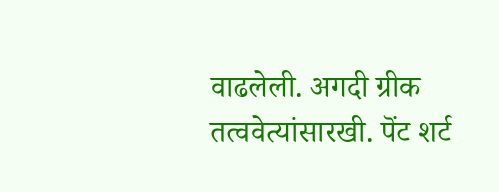वाढलेली. अगदी ग्रीक तत्ववेत्यांसारखी. पॆंट शर्ट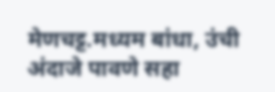मेणचट्ट.मध्यम बांधा, उंची अंदाजे पावणे सहा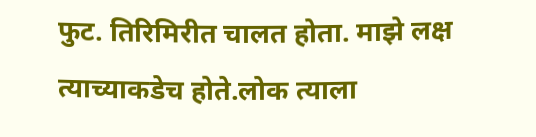फुट. तिरिमिरीत चालत होता. माझे लक्ष त्याच्याकडेच होते.लोक त्याला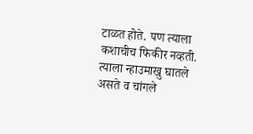टाळत होते. पण त्याला कशाचीच फिकीर नव्हती. त्याला न्हाउमाखु घातले असते व चांगले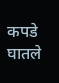कपडे घातले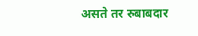असते तर रुबाबदार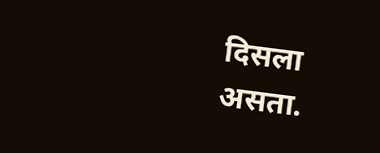दिसला असता.